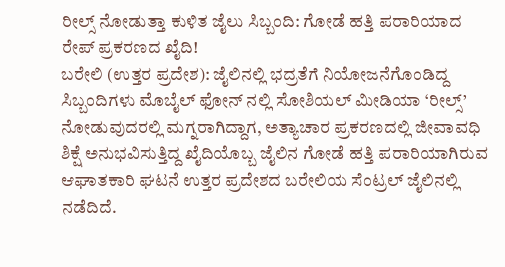ರೀಲ್ಸ್ ನೋಡುತ್ತಾ ಕುಳಿತ ಜೈಲು ಸಿಬ್ಬಂದಿ: ಗೋಡೆ ಹತ್ತಿ ಪರಾರಿಯಾದ ರೇಪ್ ಪ್ರಕರಣದ ಖೈದಿ!
ಬರೇಲಿ (ಉತ್ತರ ಪ್ರದೇಶ): ಜೈಲಿನಲ್ಲಿ ಭದ್ರತೆಗೆ ನಿಯೋಜನೆಗೊಂಡಿದ್ದ ಸಿಬ್ಬಂದಿಗಳು ಮೊಬೈಲ್ ಫೋನ್ ನಲ್ಲಿ ಸೋಶಿಯಲ್ ಮೀಡಿಯಾ ‘ರೀಲ್ಸ್’ ನೋಡುವುದರಲ್ಲಿ ಮಗ್ನರಾಗಿದ್ದಾಗ, ಅತ್ಯಾಚಾರ ಪ್ರಕರಣದಲ್ಲಿ ಜೀವಾವಧಿ ಶಿಕ್ಷೆ ಅನುಭವಿಸುತ್ತಿದ್ದ ಖೈದಿಯೊಬ್ಬ ಜೈಲಿನ ಗೋಡೆ ಹತ್ತಿ ಪರಾರಿಯಾಗಿರುವ ಆಘಾತಕಾರಿ ಘಟನೆ ಉತ್ತರ ಪ್ರದೇಶದ ಬರೇಲಿಯ ಸೆಂಟ್ರಲ್ ಜೈಲಿನಲ್ಲಿ ನಡೆದಿದೆ.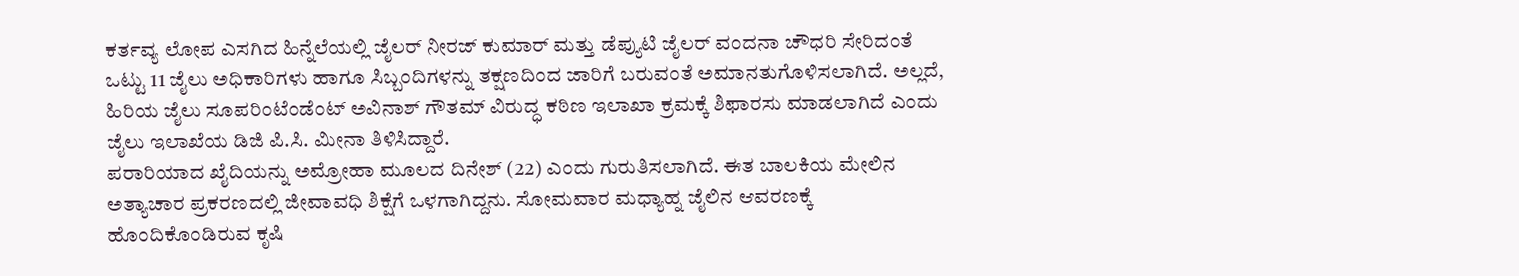ಕರ್ತವ್ಯ ಲೋಪ ಎಸಗಿದ ಹಿನ್ನೆಲೆಯಲ್ಲಿ ಜೈಲರ್ ನೀರಜ್ ಕುಮಾರ್ ಮತ್ತು ಡೆಪ್ಯುಟಿ ಜೈಲರ್ ವಂದನಾ ಚೌಧರಿ ಸೇರಿದಂತೆ ಒಟ್ಟು 11 ಜೈಲು ಅಧಿಕಾರಿಗಳು ಹಾಗೂ ಸಿಬ್ಬಂದಿಗಳನ್ನು ತಕ್ಷಣದಿಂದ ಜಾರಿಗೆ ಬರುವಂತೆ ಅಮಾನತುಗೊಳಿಸಲಾಗಿದೆ. ಅಲ್ಲದೆ, ಹಿರಿಯ ಜೈಲು ಸೂಪರಿಂಟೆಂಡೆಂಟ್ ಅವಿನಾಶ್ ಗೌತಮ್ ವಿರುದ್ಧ ಕಠಿಣ ಇಲಾಖಾ ಕ್ರಮಕ್ಕೆ ಶಿಫಾರಸು ಮಾಡಲಾಗಿದೆ ಎಂದು ಜೈಲು ಇಲಾಖೆಯ ಡಿಜಿ ಪಿ.ಸಿ. ಮೀನಾ ತಿಳಿಸಿದ್ದಾರೆ.
ಪರಾರಿಯಾದ ಖೈದಿಯನ್ನು ಅಮ್ರೋಹಾ ಮೂಲದ ದಿನೇಶ್ (22) ಎಂದು ಗುರುತಿಸಲಾಗಿದೆ. ಈತ ಬಾಲಕಿಯ ಮೇಲಿನ ಅತ್ಯಾಚಾರ ಪ್ರಕರಣದಲ್ಲಿ ಜೀವಾವಧಿ ಶಿಕ್ಷೆಗೆ ಒಳಗಾಗಿದ್ದನು. ಸೋಮವಾರ ಮಧ್ಯಾಹ್ನ ಜೈಲಿನ ಆವರಣಕ್ಕೆ ಹೊಂದಿಕೊಂಡಿರುವ ಕೃಷಿ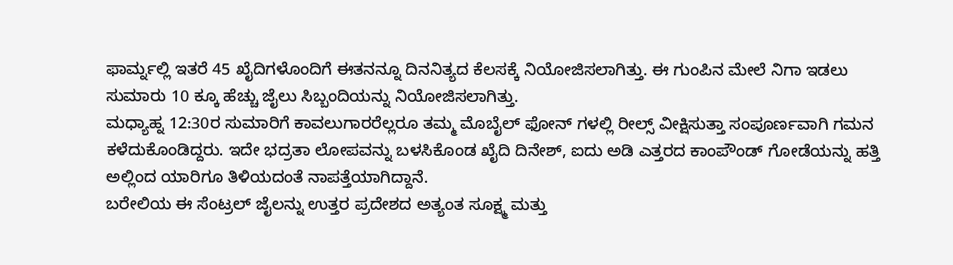ಫಾರ್ಮ್ನಲ್ಲಿ ಇತರೆ 45 ಖೈದಿಗಳೊಂದಿಗೆ ಈತನನ್ನೂ ದಿನನಿತ್ಯದ ಕೆಲಸಕ್ಕೆ ನಿಯೋಜಿಸಲಾಗಿತ್ತು. ಈ ಗುಂಪಿನ ಮೇಲೆ ನಿಗಾ ಇಡಲು ಸುಮಾರು 10 ಕ್ಕೂ ಹೆಚ್ಚು ಜೈಲು ಸಿಬ್ಬಂದಿಯನ್ನು ನಿಯೋಜಿಸಲಾಗಿತ್ತು.
ಮಧ್ಯಾಹ್ನ 12:30ರ ಸುಮಾರಿಗೆ ಕಾವಲುಗಾರರೆಲ್ಲರೂ ತಮ್ಮ ಮೊಬೈಲ್ ಫೋನ್ ಗಳಲ್ಲಿ ರೀಲ್ಸ್ ವೀಕ್ಷಿಸುತ್ತಾ ಸಂಪೂರ್ಣವಾಗಿ ಗಮನ ಕಳೆದುಕೊಂಡಿದ್ದರು. ಇದೇ ಭದ್ರತಾ ಲೋಪವನ್ನು ಬಳಸಿಕೊಂಡ ಖೈದಿ ದಿನೇಶ್, ಐದು ಅಡಿ ಎತ್ತರದ ಕಾಂಪೌಂಡ್ ಗೋಡೆಯನ್ನು ಹತ್ತಿ ಅಲ್ಲಿಂದ ಯಾರಿಗೂ ತಿಳಿಯದಂತೆ ನಾಪತ್ತೆಯಾಗಿದ್ದಾನೆ.
ಬರೇಲಿಯ ಈ ಸೆಂಟ್ರಲ್ ಜೈಲನ್ನು ಉತ್ತರ ಪ್ರದೇಶದ ಅತ್ಯಂತ ಸೂಕ್ಷ್ಮ ಮತ್ತು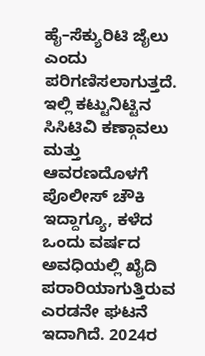ಹೈ–ಸೆಕ್ಯುರಿಟಿ ಜೈಲು ಎಂದು ಪರಿಗಣಿಸಲಾಗುತ್ತದೆ. ಇಲ್ಲಿ ಕಟ್ಟುನಿಟ್ಟಿನ ಸಿಸಿಟಿವಿ ಕಣ್ಗಾವಲು ಮತ್ತು ಆವರಣದೊಳಗೆ ಪೊಲೀಸ್ ಚೌಕಿ ಇದ್ದಾಗ್ಯೂ, ಕಳೆದ ಒಂದು ವರ್ಷದ ಅವಧಿಯಲ್ಲಿ ಖೈದಿ ಪರಾರಿಯಾಗುತ್ತಿರುವ ಎರಡನೇ ಘಟನೆ ಇದಾಗಿದೆ. 2024ರ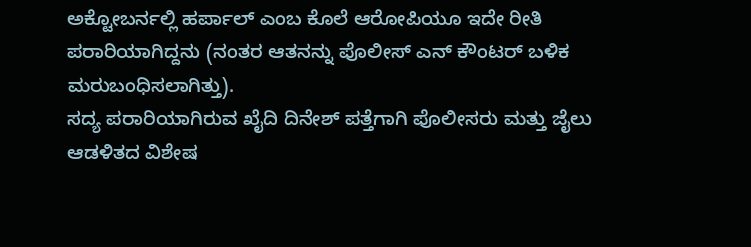ಅಕ್ಟೋಬರ್ನಲ್ಲಿ ಹರ್ಪಾಲ್ ಎಂಬ ಕೊಲೆ ಆರೋಪಿಯೂ ಇದೇ ರೀತಿ ಪರಾರಿಯಾಗಿದ್ದನು (ನಂತರ ಆತನನ್ನು ಪೊಲೀಸ್ ಎನ್ ಕೌಂಟರ್ ಬಳಿಕ ಮರುಬಂಧಿಸಲಾಗಿತ್ತು).
ಸದ್ಯ ಪರಾರಿಯಾಗಿರುವ ಖೈದಿ ದಿನೇಶ್ ಪತ್ತೆಗಾಗಿ ಪೊಲೀಸರು ಮತ್ತು ಜೈಲು ಆಡಳಿತದ ವಿಶೇಷ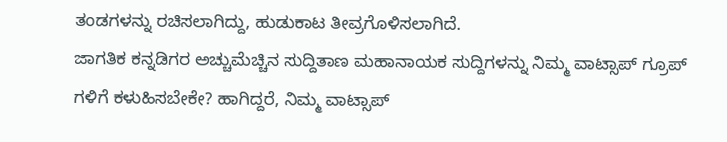ತಂಡಗಳನ್ನು ರಚಿಸಲಾಗಿದ್ದು, ಹುಡುಕಾಟ ತೀವ್ರಗೊಳಿಸಲಾಗಿದೆ.
ಜಾಗತಿಕ ಕನ್ನಡಿಗರ ಅಚ್ಚುಮೆಚ್ಚಿನ ಸುದ್ದಿತಾಣ ಮಹಾನಾಯಕ ಸುದ್ದಿಗಳನ್ನು ನಿಮ್ಮ ವಾಟ್ಸಾಪ್ ಗ್ರೂಪ್ ಗಳಿಗೆ ಕಳುಹಿಸಬೇಕೇ? ಹಾಗಿದ್ದರೆ, ನಿಮ್ಮ ವಾಟ್ಸಾಪ್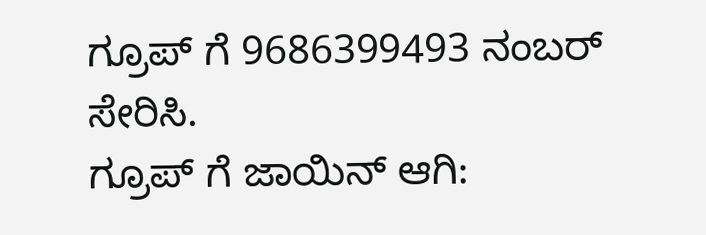ಗ್ರೂಪ್ ಗೆ 9686399493 ನಂಬರ್ ಸೇರಿಸಿ.
ಗ್ರೂಪ್ ಗೆ ಜಾಯಿನ್ ಆಗಿ: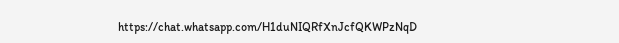https://chat.whatsapp.com/H1duNIQRfXnJcfQKWPzNqD